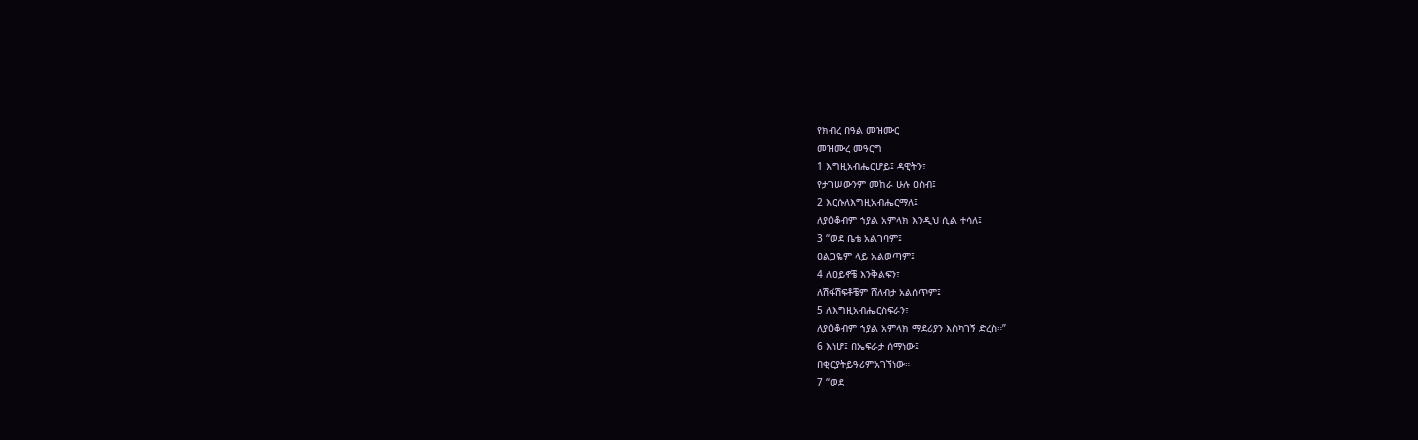የክብረ በዓል መዝሙር
መዝሙረ መዓርግ
1 እግዚአብሔርሆይ፤ ዳዊትን፣
የታገሠውንም መከራ ሁሉ ዐስብ፤
2 እርሱለእግዚአብሔርማለ፤
ለያዕቆብም ኀያል አምላክ እንዲህ ሲል ተሳለ፤
3 “ወደ ቤቴ አልገባም፤
ዐልጋዬም ላይ አልወጣም፤
4 ለዐይኖቼ እንቅልፍን፣
ለሽፋሽፍቶቼም ሸለብታ አልሰጥም፤
5 ለእግዚአብሔርስፍራን፣
ለያዕቆብም ኀያል አምላክ ማደሪያን እስካገኝ ድረስ።”
6 እነሆ፤ በኤፍራታ ሰማነው፤
በቂርያትይዓሪምአገኘነው።
7 “ወደ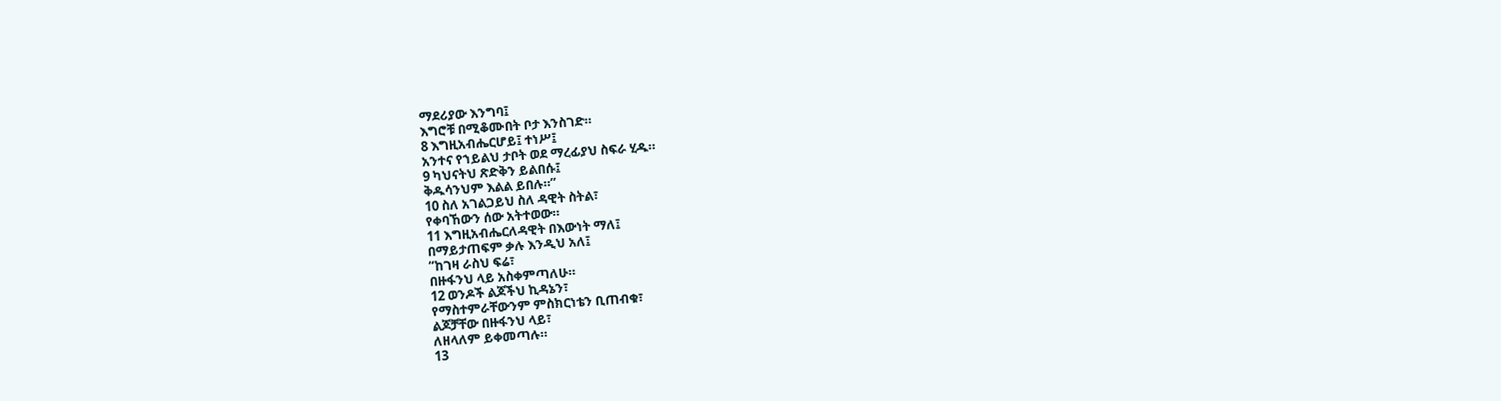ማደሪያው እንግባ፤
እግሮቹ በሚቆሙበት ቦታ እንስገድ።
8 እግዚአብሔርሆይ፤ ተነሥ፤
አንተና የኀይልህ ታቦት ወደ ማረፊያህ ስፍራ ሂዱ።
9 ካህናትህ ጽድቅን ይልበሱ፤
ቅዱሳንህም እልል ይበሉ።”
10 ስለ አገልጋይህ ስለ ዳዊት ስትል፣
የቀባኸውን ሰው አትተወው።
11 እግዚአብሔርለዳዊት በእውነት ማለ፤
በማይታጠፍም ቃሉ እንዲህ አለ፤
“ከገዛ ራስህ ፍሬ፣
በዙፋንህ ላይ አስቀምጣለሁ።
12 ወንዶች ልጆችህ ኪዳኔን፣
የማስተምራቸውንም ምስክርነቴን ቢጠብቁ፣
ልጆቻቸው በዙፋንህ ላይ፣
ለዘላለም ይቀመጣሉ።
13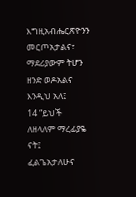እግዚአብሔርጽዮንን መርጦአታልና፣
ማደሪያውም ትሆን ዘንድ ወዶአልና እንዲህ አለ፤
14 “ይህች ለዘላለም ማረፊያዬ ናት፤
ፈልጌአታለሁና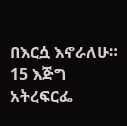በእርሷ እኖራለሁ።
15 እጅግ አትረፍርፌ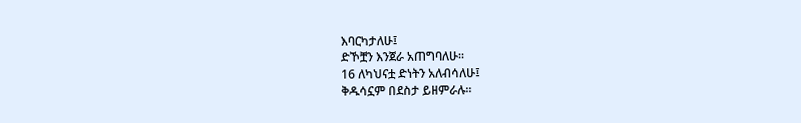እባርካታለሁ፤
ድኾቿን እንጀራ አጠግባለሁ።
16 ለካህናቷ ድነትን አለብሳለሁ፤
ቅዱሳኗም በደስታ ይዘምራሉ።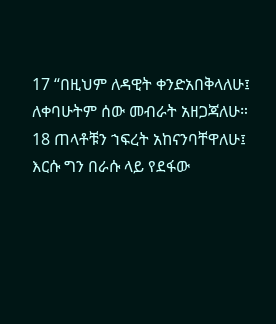17 “በዚህም ለዳዊት ቀንድአበቅላለሁ፤
ለቀባሁትም ሰው መብራት አዘጋጃለሁ።
18 ጠላቶቹን ኀፍረት አከናንባቸዋለሁ፤
እርሱ ግን በራሱ ላይ የደፋው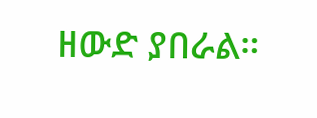ዘውድ ያበራል።